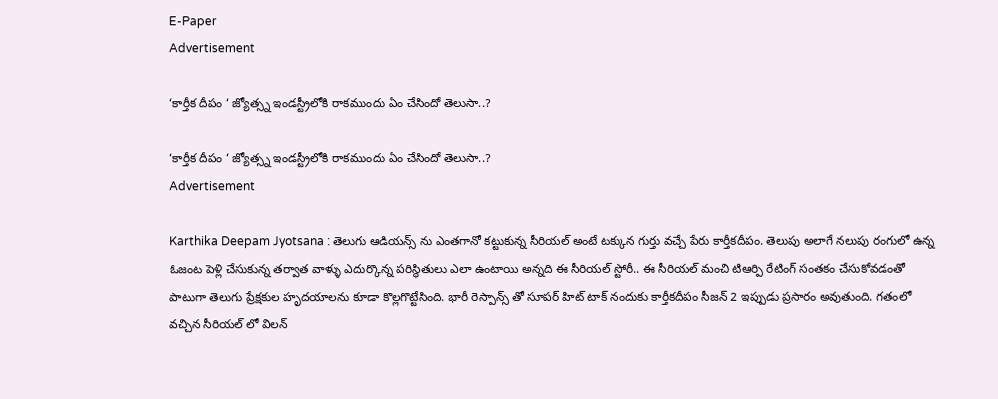E-Paper
Advertisement

‘కార్తీక దీపం ‘ జ్యోత్స్న ఇండస్ట్రీలోకి రాకముందు ఏం చేసిందో తెలుసా..?

‘కార్తీక దీపం ‘ జ్యోత్స్న ఇండస్ట్రీలోకి రాకముందు ఏం చేసిందో తెలుసా..?
Advertisement

Karthika Deepam Jyotsana : తెలుగు ఆడియన్స్ ను ఎంతగానో కట్టుకున్న సీరియల్ అంటే టక్కున గుర్తు వచ్చే పేరు కార్తీకదీపం. తెలుపు అలాగే నలుపు రంగులో ఉన్న ఓజంట పెళ్లి చేసుకున్న తర్వాత వాళ్ళు ఎదుర్కొన్న పరిస్థితులు ఎలా ఉంటాయి అన్నది ఈ సీరియల్ స్టోరీ.. ఈ సీరియల్ మంచి టిఆర్పి రేటింగ్ సంతకం చేసుకోవడంతో పాటుగా తెలుగు ప్రేక్షకుల హృదయాలను కూడా కొల్లగొట్టేసింది. భారీ రెస్పాన్స్ తో సూపర్ హిట్ టాక్ నందుకు కార్తీకదీపం సీజన్ 2 ఇప్పుడు ప్రసారం అవుతుంది. గతంలో వచ్చిన సీరియల్ లో విలన్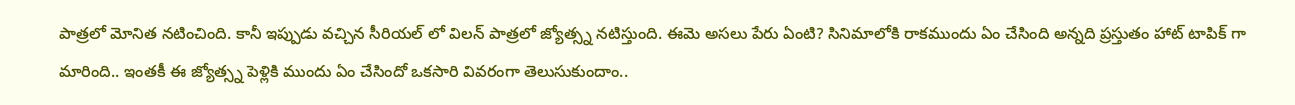పాత్రలో మోనిత నటించింది. కానీ ఇప్పుడు వచ్చిన సీరియల్ లో విలన్ పాత్రలో జ్యోత్స్న నటిస్తుంది. ఈమె అసలు పేరు ఏంటి? సినిమాలోకి రాకముందు ఏం చేసింది అన్నది ప్రస్తుతం హాట్ టాపిక్ గా మారింది.. ఇంతకీ ఈ జ్యోత్స్న పెళ్లికి ముందు ఏం చేసిందో ఒకసారి వివరంగా తెలుసుకుందాం..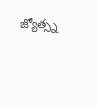జ్యోత్స్న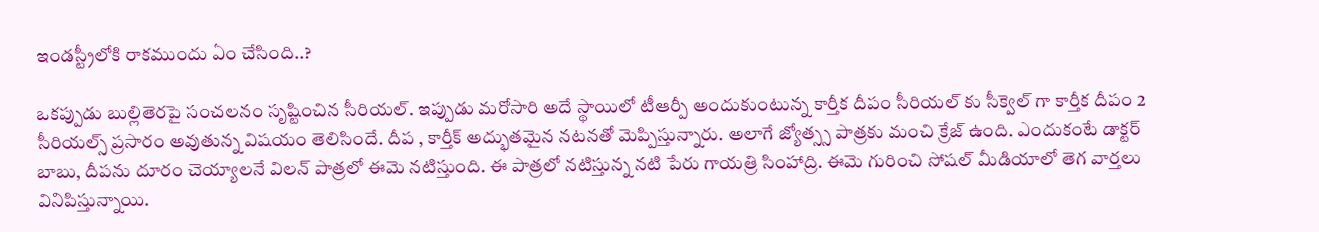ఇండస్ట్రీలోకి రాకముందు ఏం చేసింది..?

ఒకప్పుడు బుల్లితెరపై సంచలనం సృష్టించిన సీరియల్. ఇప్పుడు మరోసారి అదే స్థాయిలో టీఆర్పీ అందుకుంటున్న కార్తీక దీపం సీరియల్ కు సీక్వెల్ గా కార్తీక దీపం 2 సీరియల్స్ ప్రసారం అవుతున్న విషయం తెలిసిందే. దీప , కార్తీక్ అద్భుతమైన నటనతో మెప్పిస్తున్నారు. అలాగే జ్యోత్స్స పాత్రకు మంచి క్రేజ్ ఉంది. ఎందుకంటే డాక్టర్ బాబు, దీపను దూరం చెయ్యాలనే విలన్ పాత్రలో ఈమె నటిస్తుంది. ఈ పాత్రలో నటిస్తున్న నటి పేరు గాయత్రి సింహాద్రి. ఈమె గురించి సోషల్ మీడియాలో తెగ వార్తలు వినిపిస్తున్నాయి.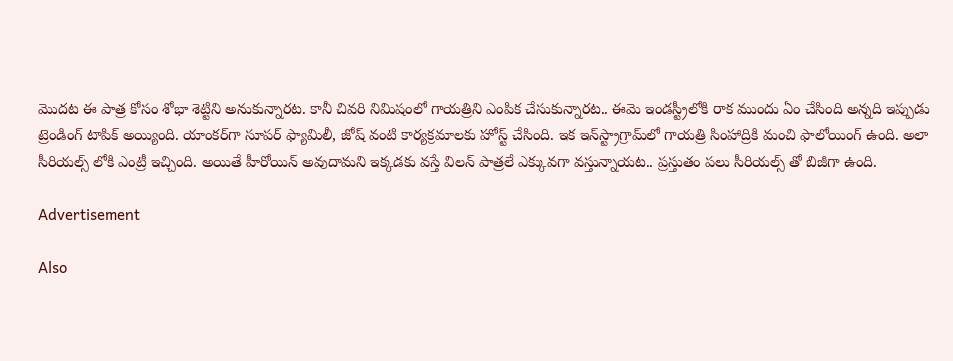మొదట ఈ పాత్ర కోసం శోభా శెట్టిని అనుకున్నారట. కానీ చివరి నిమిషంలో గాయత్రిని ఎంపిక చేసుకున్నారట.. ఈమె ఇండస్ట్రీలోకి రాక ముందు ఏం చేసింది అన్నది ఇప్పుడు ట్రెండింగ్ టాపిక్ అయ్యింది. యాంకర్‌గా సూపర్ ఫ్యామిలీ, జోష్ వంటి కార్యక్రమాలకు హోస్ట్ చేసింది. ఇక ఇన్‌స్ట్రాగ్రామ్‌లో గాయత్రి సింహాద్రికి మంచి ఫాలోయింగ్ ఉంది. అలా సీరియల్స్ లోకి ఎంట్రీ ఇచ్చింది. అయితే హీరోయిన్ అవుదామని ఇక్కడకు వస్తే విలన్ పాత్రలే ఎక్కువగా వస్తున్నాయట.. ప్రస్తుతం పలు సీరియల్స్ తో బిజీగా ఉంది.

Advertisement

Also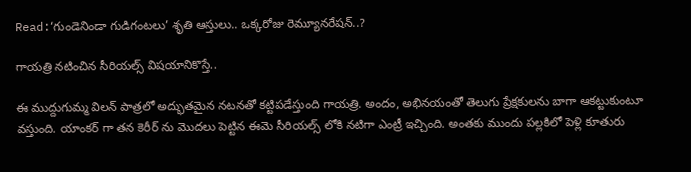Read:‘గుండెనిండా గుడిగంటలు’ శృతి ఆస్తులు.. ఒక్కరోజు రెమ్యూనరేషన్..?

గాయత్రి నటించిన సీరియల్స్ విషయానికొస్తే..

ఈ ముద్దుగుమ్మ విలన్ పాత్రలో అద్భుతమైన నటనతో కట్టిపడేస్తుంది గాయత్రి. అందం, అభినయంతో తెలుగు ప్రేక్షకులను బాగా ఆకట్టుకుంటూ వస్తుంది. యాంకర్ గా తన కెరీర్ ను మొదలు పెట్టిన ఈమె సీరియల్స్ లోకి నటిగా ఎంట్రీ ఇచ్చింది. అంతకు ముందు పల్లకిలో పెళ్లి కూతురు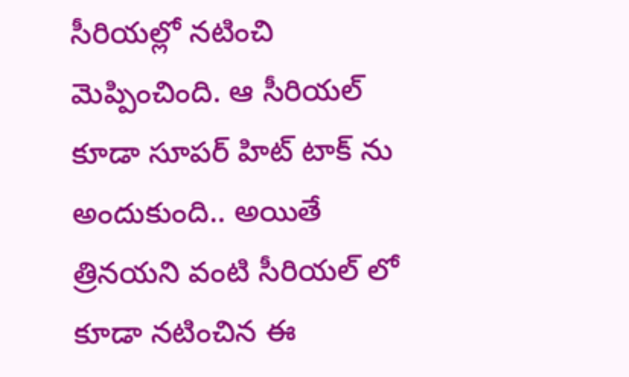సీరియల్లో నటించి మెప్పించింది. ఆ సీరియల్ కూడా సూపర్ హిట్ టాక్ ను అందుకుంది.. అయితే త్రినయని వంటి సీరియల్ లో కూడా నటించిన ఈ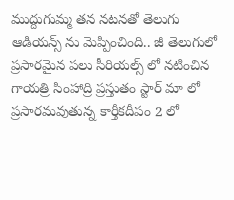ముద్దుగుమ్మ తన నటనతో తెలుగు ఆడియన్స్ ను మెప్పించింది.. జీ తెలుగులో ప్రసారమైన పలు సీరియల్స్ లో నటించిన గాయత్రి సింహాద్రి ప్రస్తుతం స్టార్ మా లో ప్రసారమవుతున్న కార్తీకదీపం 2 లో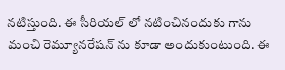నటిస్తుంది. ఈ సీరియల్ లో నటించినందుకు గాను మంచి రెమ్యూనరేషన్ ను కూడా అందుకుంటుంది. ఈ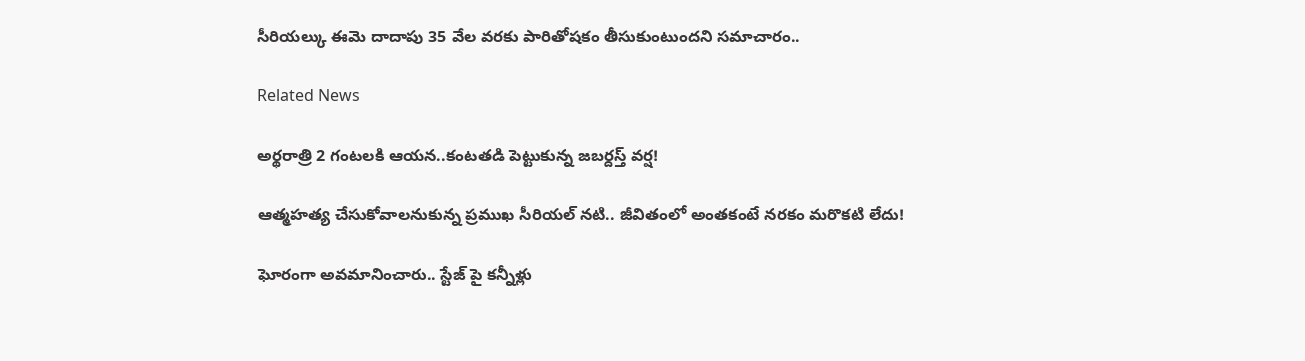సీరియల్కు ఈమె దాదాపు 35 వేల వరకు పారితోషకం తీసుకుంటుందని సమాచారం..

Related News

అర్థరాత్రి 2 గంటలకి ఆయన..కంటతడి పెట్టుకున్న జబర్దస్త్ వర్ష!

ఆత్మహత్య చేసుకోవాలనుకున్న ప్రముఖ సీరియల్ నటి.. జీవితంలో అంతకంటే నరకం మరొకటి లేదు!

ఘోరంగా అవమానించారు.. స్టేజ్ పై కన్నీళ్లు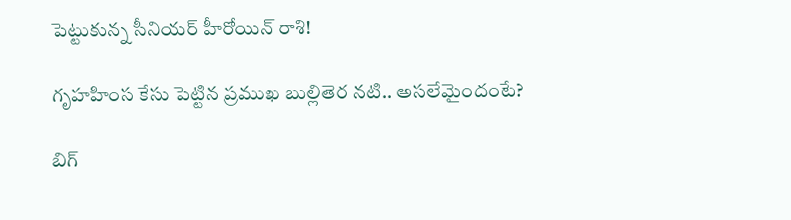పెట్టుకున్న సీనియర్ హీరోయిన్ రాశి!

గృహహింస కేసు పెట్టిన ప్రముఖ బుల్లితెర నటి.. అసలేమైందంటే?

బిగ్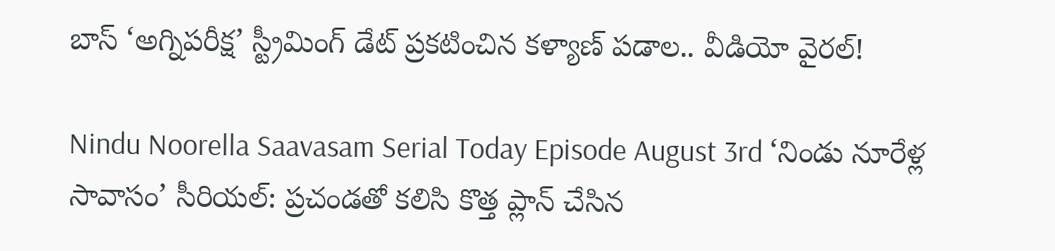బాస్ ‘అగ్నిపరీక్ష’ స్ట్రీమింగ్ డేట్ ప్రకటించిన కళ్యాణ్ పడాల.. వీడియో వైరల్!

Nindu Noorella Saavasam Serial Today Episode August 3rd ‘నిండు నూరేళ్ల సావాసం’ సీరియల్‌: ప్రచండతో కలిసి కొత్త ప్లాన్‌ చేసిన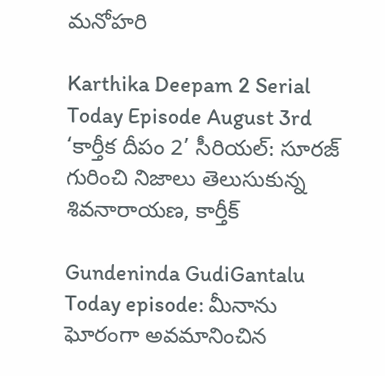మనోహరి

Karthika Deepam 2 Serial Today Episode August 3rd ‘కార్తీక దీపం 2’ సీరియల్‌: సూరజ్ గురించి నిజాలు తెలుసుకున్న శివనారాయణ, కార్తీక్

Gundeninda GudiGantalu Today episode: మీనాను ఘోరంగా అవమానించిన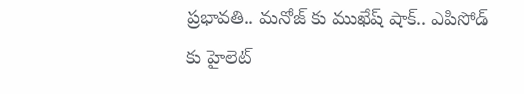ప్రభావతి.. మనోజ్ కు ముఖేష్ షాక్.. ఎపిసోడ్ కు హైలెట్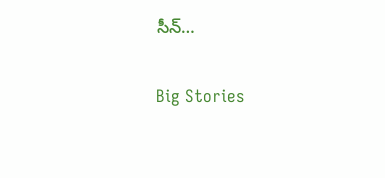సీన్…

Big Stories